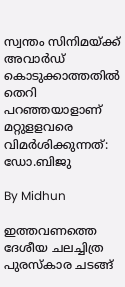സ്വന്തം സിനിമയ്ക്ക് അവാര്‍ഡ് കൊടുക്കാത്തതില്‍ തെറി പറഞ്ഞയാളാണ് മറ്റുളളവരെ വിമര്‍ശിക്കുന്നത്: ഡോ.ബിജു

By Midhun

ഇത്തവണത്തെ ദേശീയ ചലച്ചിത്ര പുരസ്‌കാര ചടങ്ങ്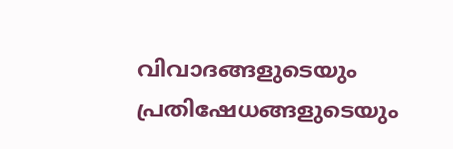വിവാദങ്ങളുടെയും പ്രതിഷേധങ്ങളുടെയും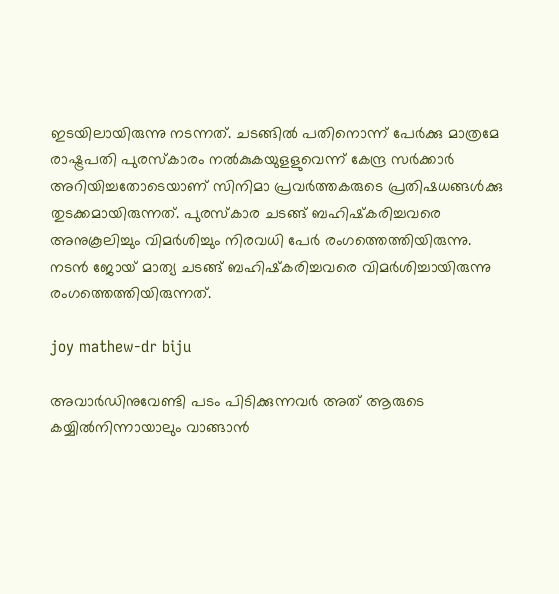ഇടയിലായിരുന്നു നടന്നത്. ചടങ്ങില്‍ പതിനൊന്ന് പേര്‍ക്കു മാത്രമേ രാഷ്ട്രപതി പുരസ്‌കാരം നല്‍കുകയുളളുവെന്ന് കേന്ദ്ര സര്‍ക്കാര്‍ അറിയിച്ചതോടെയാണ് സിനിമാ പ്രവര്‍ത്തകരുടെ പ്രതിഷധങ്ങള്‍ക്കു തുടക്കമായിരുന്നത്. പുരസ്‌കാര ചടങ്ങ് ബഹിഷ്‌കരിച്ചവരെ അനുകൂലിച്ചും വിമര്‍ശിച്ചും നിരവധി പേര്‍ രംഗത്തെത്തിയിരുന്നു. നടന്‍ ജോയ് മാത്യ ചടങ്ങ് ബഹിഷ്‌കരിച്ചവരെ വിമര്‍ശിച്ചായിരുന്നു രംഗത്തെത്തിയിരുന്നത്.

joy mathew-dr biju

അവാര്‍ഡിനുവേണ്ടി പടം പിടിക്കുന്നവര്‍ അത് ആരുടെ കയ്യില്‍നിന്നായാലും വാങ്ങാന്‍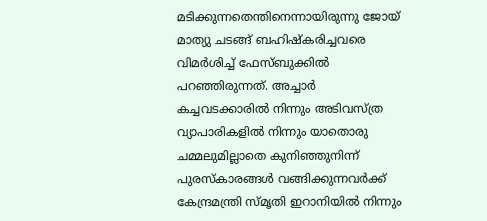മടിക്കുന്നതെന്തിനെന്നായിരുന്നു ജോയ് മാത്യു ചടങ്ങ് ബഹിഷ്‌കരിച്ചവരെ വിമര്‍ശിച്ച് ഫേസ്ബുക്കില്‍ പറഞ്ഞിരുന്നത്. അച്ചാര്‍ കച്ചവടക്കാരില്‍ നിന്നും അടിവസ്ത്ര വ്യാപാരികളില്‍ നിന്നും യാതൊരു ചമ്മലുമില്ലാതെ കുനിഞ്ഞുനിന്ന് പുരസ്‌കാരങ്ങള്‍ വങ്ങിക്കുന്നവര്‍ക്ക് കേന്ദ്രമന്ത്രി സ്മൃതി ഇറാനിയില്‍ നിന്നും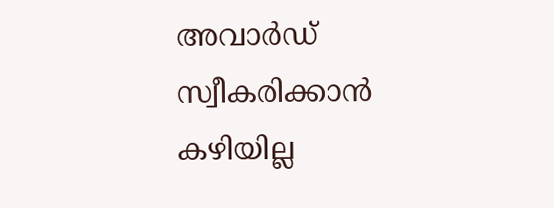അവാര്‍ഡ് സ്വീകരിക്കാന്‍ കഴിയില്ല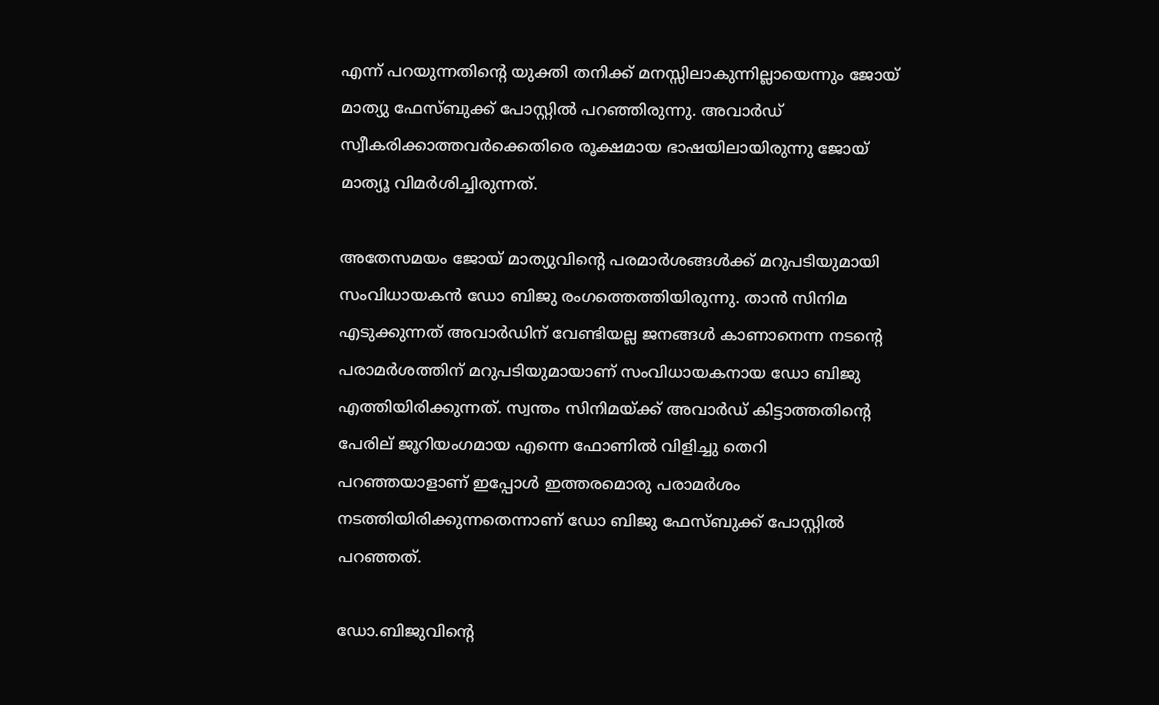എന്ന് പറയുന്നതിന്റെ യുക്തി തനിക്ക് മനസ്സിലാകുന്നില്ലായെന്നും ജോയ് മാത്യു ഫേസ്ബുക്ക് പോസ്റ്റില്‍ പറഞ്ഞിരുന്നു. അവാര്‍ഡ് സ്വീകരിക്കാത്തവര്‍ക്കെതിരെ രൂക്ഷമായ ഭാഷയിലായിരുന്നു ജോയ് മാത്യൂ വിമര്‍ശിച്ചിരുന്നത്.

അതേസമയം ജോയ് മാത്യുവിന്റെ പരമാര്‍ശങ്ങള്‍ക്ക് മറുപടിയുമായി സംവിധായകന്‍ ഡോ ബിജു രംഗത്തെത്തിയിരുന്നു. താന്‍ സിനിമ എടുക്കുന്നത് അവാര്‍ഡിന് വേണ്ടിയല്ല ജനങ്ങള്‍ കാണാനെന്ന നടന്റെ പരാമര്‍ശത്തിന് മറുപടിയുമായാണ് സംവിധായകനായ ഡോ ബിജു എത്തിയിരിക്കുന്നത്. സ്വന്തം സിനിമയ്ക്ക് അവാര്‍ഡ് കിട്ടാത്തതിന്റെ പേരില് ജൂറിയംഗമായ എന്നെ ഫോണില്‍ വിളിച്ചു തെറി പറഞ്ഞയാളാണ് ഇപ്പോള്‍ ഇത്തരമൊരു പരാമര്‍ശം നടത്തിയിരിക്കുന്നതെന്നാണ് ഡോ ബിജു ഫേസ്ബുക്ക് പോസ്റ്റില്‍ പറഞ്ഞത്.

ഡോ.ബിജുവിന്റെ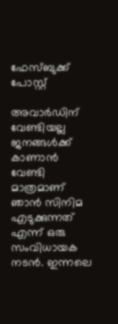ഫേസ്ബുക്ക് പോസ്റ്റ്

അവാര്‍ഡിന് വേണ്ടിയല്ല ജനങ്ങള്‍ക്ക് കാണാന്‍ വേണ്ടി മാത്രമാണ് ഞാന്‍ സിനിമ എടുക്കുന്നത് എന്ന് ഒരു സംവിധായക നടന്‍. ഇന്നലെ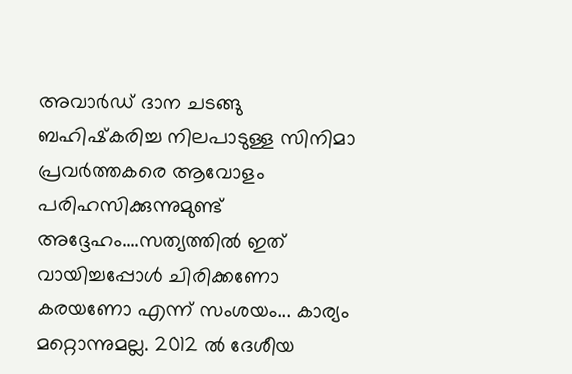അവാര്‍ഡ് ദാന ചടങ്ങു ബഹിഷ്‌കരിച്ച നിലപാടുള്ള സിനിമാ പ്രവര്‍ത്തകരെ ആവോളം പരിഹസിക്കുന്നുമുണ്ട് അദ്ദേഹം....സത്യത്തില്‍ ഇത് വായിച്ചപ്പോള്‍ ചിരിക്കണോ കരയണോ എന്ന് സംശയം... കാര്യം മറ്റൊന്നുമല്ല. 2012 ല്‍ ദേശീയ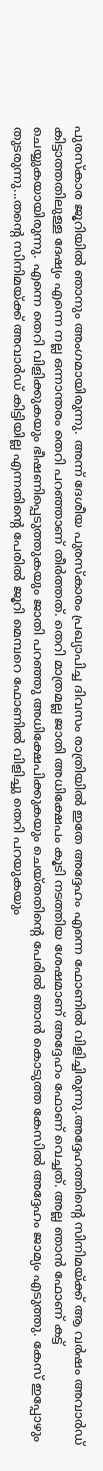പുരസ്‌കാര ജൂറിയില്‍ ഞാനും അംഗമായിരുന്നു. അന്ന് ദേശീയ പുരസ്‌കാരം പ്രഖ്യാപിച്ച ദിവസം രാത്രിയില്‍ ഇതേ അദ്ദേഹം എന്നെ ഫോണില്‍ വിളിച്ചിരുന്നു.അദ്ദേഹത്തിന്റെ സിനിമയ്ക്ക് ആ വര്‍ഷം അവാര്‍ഡ് കിട്ടാത്തതിലുള്ള ദേഷ്യം എന്നെ നല്ല ഒന്നാന്തരം തെറി പറഞ്ഞാണ് തീര്‍ത്തത്. തെറി മാത്രമല്ല ജാതി അധിക്ഷേപം കൂടി നടത്തിയ ശേഷമാണ് അദ്ദേഹം ഫോണ് വെച്ചത്. അല്ല ഞാന്‍ ഫോണ് കട്ട് ചെയ്യുകയായിരുന്നു. എന്നെ തെറി വിളിക്കുകയും ഭീഷണിപ്പെടുത്തുകയും ജാതി പറഞ്ഞു അധിക്ഷേപിക്കുകയും ചെയ്തതിന്റെ പേരില്‍ ഞാന്‍ കൊടുത്ത കേസില്‍ അദ്ദേഹം ജാമ്യം എടുത്തു. കേസ് ഇപ്പോഴും തുടരുന്നു...തന്റെ സിനിമയ്ക്ക് അവാര്‍ഡ് കിട്ടിയില്ല എന്നതിന്റെ പേരില്‍ ജൂറി മെമ്പറെ ഫോണില്‍ വിളിച്ചു തെറി പറയുകയും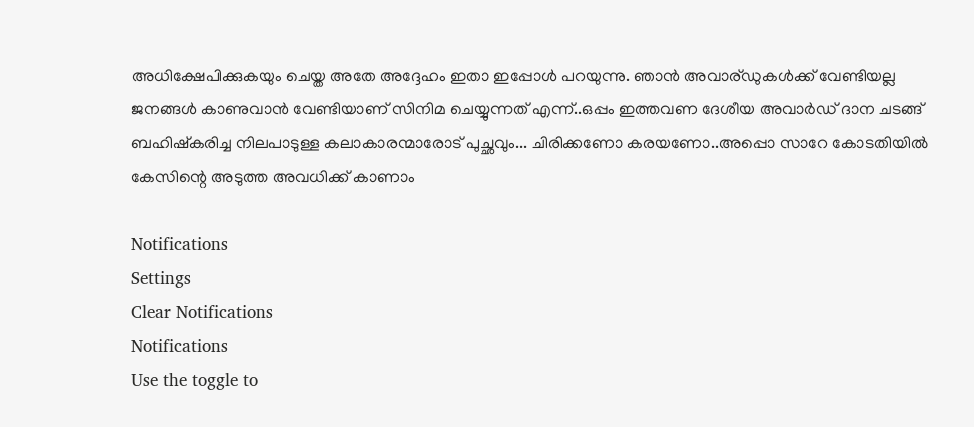അധിക്ഷേപിക്കുകയും ചെയ്ത അതേ അദ്ദേഹം ഇതാ ഇപ്പോള്‍ പറയുന്നു. ഞാന്‍ അവാര്ഡുകള്‍ക്ക് വേണ്ടിയല്ല ജനങ്ങള്‍ കാണുവാന്‍ വേണ്ടിയാണ് സിനിമ ചെയ്യുന്നത് എന്ന്..ഒപ്പം ഇത്തവണ ദേശീയ അവാര്‍ഡ് ദാന ചടങ്ങ് ബഹിഷ്‌കരിച്ച നിലപാടുള്ള കലാകാരന്മാരോട് പുച്ഛവും... ചിരിക്കണോ കരയണോ..അപ്പൊ സാറേ കോടതിയില്‍ കേസിന്റെ അടുത്ത അവധിക്ക് കാണാം

Notifications
Settings
Clear Notifications
Notifications
Use the toggle to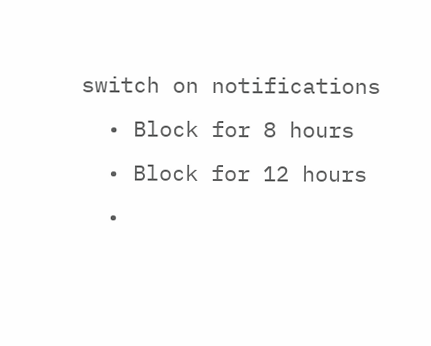switch on notifications
  • Block for 8 hours
  • Block for 12 hours
  •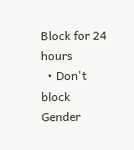Block for 24 hours
  • Don't block
Gender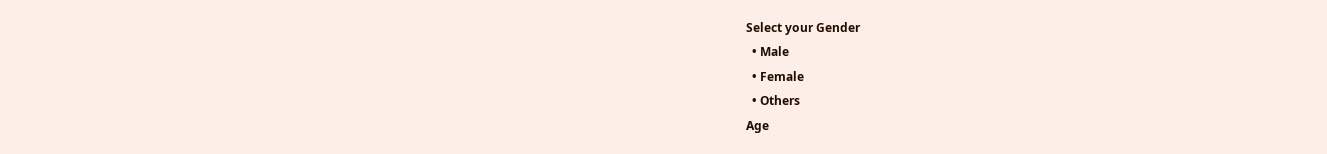Select your Gender
  • Male
  • Female
  • Others
Age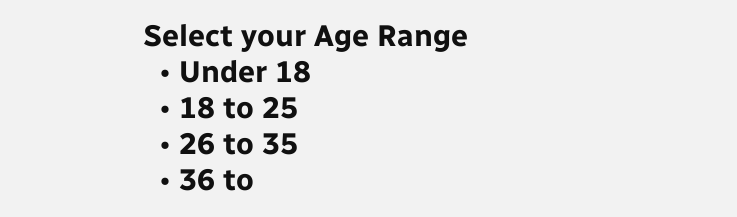Select your Age Range
  • Under 18
  • 18 to 25
  • 26 to 35
  • 36 to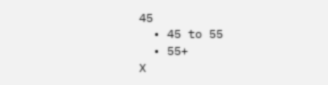45
  • 45 to 55
  • 55+
X